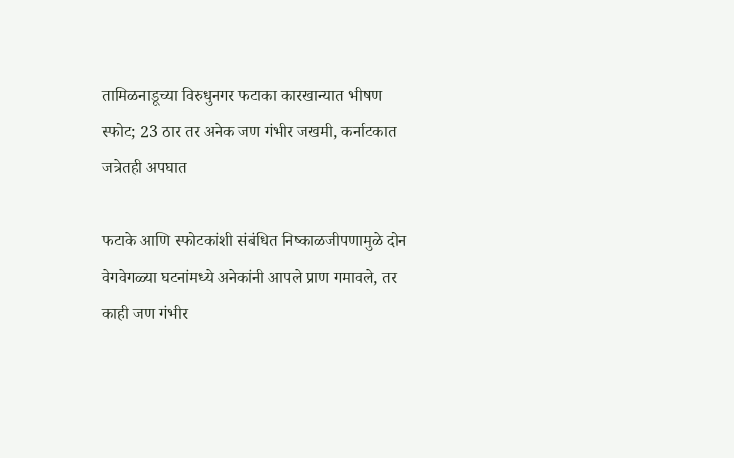तामिळनाडूच्या विरुधुनगर फटाका कारखान्यात भीषण स्फोट; 23 ठार तर अनेक जण गंभीर जखमी, कर्नाटकात जत्रेतही अपघात

फटाके आणि स्फोटकांशी संबंधित निष्काळजीपणामुळे दोन वेगवेगळ्या घटनांमध्ये अनेकांनी आपले प्राण गमावले, तर काही जण गंभीर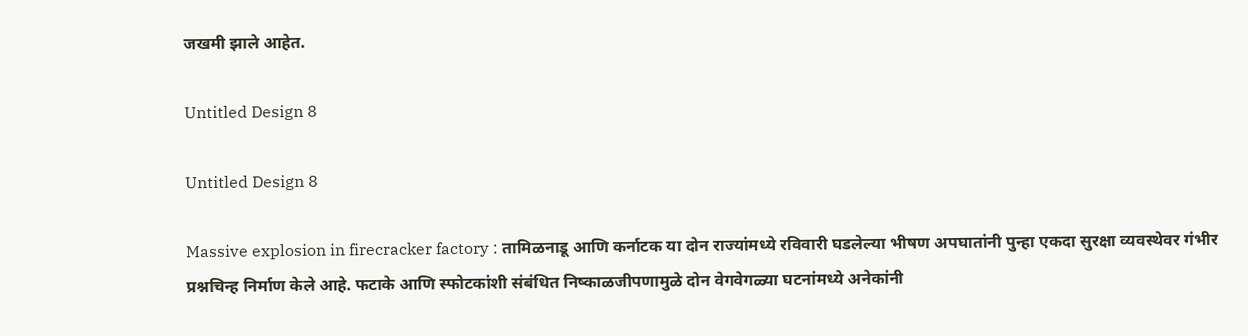जखमी झाले आहेत.

Untitled Design 8

Untitled Design 8

Massive explosion in firecracker factory : तामिळनाडू आणि कर्नाटक या दोन राज्यांमध्ये रविवारी घडलेल्या भीषण अपघातांनी पुन्हा एकदा सुरक्षा व्यवस्थेवर गंभीर प्रश्नचिन्ह निर्माण केले आहे. फटाके आणि स्फोटकांशी संबंधित निष्काळजीपणामुळे दोन वेगवेगळ्या घटनांमध्ये अनेकांनी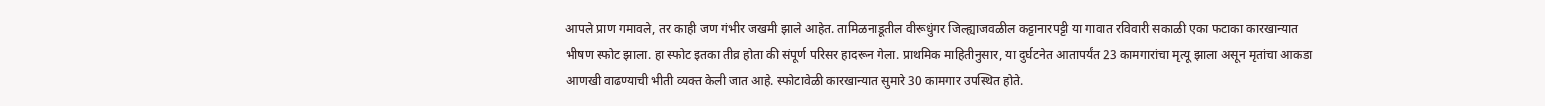आपले प्राण गमावले, तर काही जण गंभीर जखमी झाले आहेत. तामिळनाडूतील वीरूधुंगर जिल्ह्याजवळील कट्टानारपट्टी या गावात रविवारी सकाळी एका फटाका कारखान्यात भीषण स्फोट झाला. हा स्फोट इतका तीव्र होता की संपूर्ण परिसर हादरून गेला. प्राथमिक माहितीनुसार, या दुर्घटनेत आतापर्यंत 23 कामगारांचा मृत्यू झाला असून मृतांचा आकडा आणखी वाढण्याची भीती व्यक्त केली जात आहे. स्फोटावेळी कारखान्यात सुमारे 30 कामगार उपस्थित होते.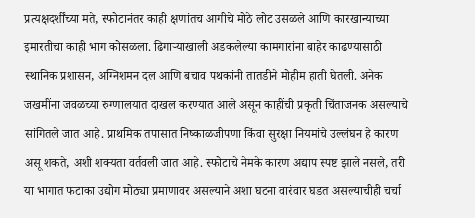प्रत्यक्षदर्शींच्या मते, स्फोटानंतर काही क्षणांतच आगीचे मोठे लोट उसळले आणि कारखान्याच्या इमारतीचा काही भाग कोसळला. ढिगाऱ्याखाली अडकलेल्या कामगारांना बाहेर काढण्यासाठी स्थानिक प्रशासन, अग्निशमन दल आणि बचाव पथकांनी तातडीने मोहीम हाती घेतली. अनेक जखमींना जवळच्या रुग्णालयात दाखल करण्यात आले असून काहींची प्रकृती चिंताजनक असल्याचे सांगितले जात आहे. प्राथमिक तपासात निष्काळजीपणा किंवा सुरक्षा नियमांचे उल्लंघन हे कारण असू शकते, अशी शक्यता वर्तवली जात आहे. स्फोटाचे नेमके कारण अद्याप स्पष्ट झाले नसले, तरी या भागात फटाका उद्योग मोठ्या प्रमाणावर असल्याने अशा घटना वारंवार घडत असल्याचीही चर्चा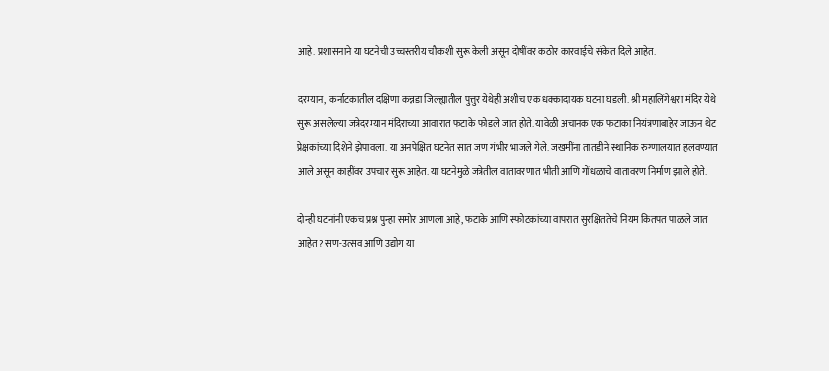आहे. प्रशासनाने या घटनेची उच्चस्तरीय चौकशी सुरू केली असून दोषींवर कठोर कारवाईचे संकेत दिले आहेत.

दरम्यान, कर्नाटकातील दक्षिणा कन्नडा जिल्ह्यातील पुत्तुर येथेही अशीच एक धक्कादायक घटना घडली. श्री महालिंगेश्वरा मंदिर येथे सुरू असलेल्या जत्रेदरम्यान मंदिराच्या आवारात फटाके फोडले जात होते. यावेळी अचानक एक फटाका नियंत्रणाबाहेर जाऊन थेट प्रेक्षकांच्या दिशेने झेपावला. या अनपेक्षित घटनेत सात जण गंभीर भाजले गेले. जखमींना तातडीने स्थानिक रुग्णालयात हलवण्यात आले असून काहींवर उपचार सुरू आहेत. या घटनेमुळे जत्रेतील वातावरणात भीती आणि गोंधळाचे वातावरण निर्माण झाले होते.

दोन्ही घटनांनी एकच प्रश्न पुन्हा समोर आणला आहे, फटाके आणि स्फोटकांच्या वापरात सुरक्षिततेचे नियम कितपत पाळले जात आहेत? सण-उत्सव आणि उद्योग या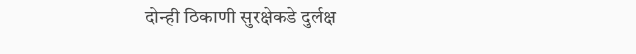दोन्ही ठिकाणी सुरक्षेकडे दुर्लक्ष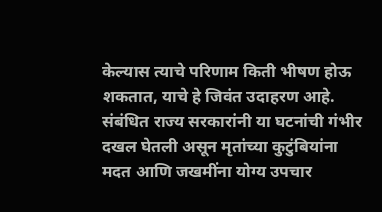केल्यास त्याचे परिणाम किती भीषण होऊ शकतात, याचे हे जिवंत उदाहरण आहे. संबंधित राज्य सरकारांनी या घटनांची गंभीर दखल घेतली असून मृतांच्या कुटुंबियांना मदत आणि जखमींना योग्य उपचार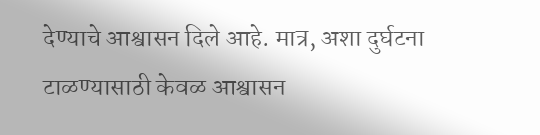देण्याचे आश्वासन दिले आहे. मात्र, अशा दुर्घटना टाळण्यासाठी केवळ आश्वासन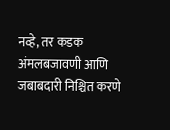नव्हे, तर कडक अंमलबजावणी आणि जबाबदारी निश्चित करणे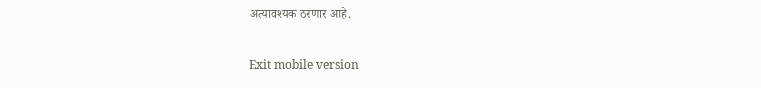अत्यावश्यक ठरणार आहे.

Exit mobile version